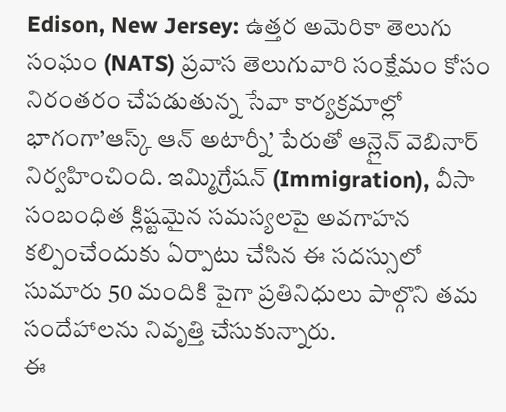Edison, New Jersey: ఉత్తర అమెరికా తెలుగు సంఘం (NATS) ప్రవాస తెలుగువారి సంక్షేమం కోసం నిరంతరం చేపడుతున్న సేవా కార్యక్రమాల్లో భాగంగా’ఆస్క్ ఆన్ అటార్నీ’ పేరుతో ఆన్లైన్ వెబినార్ నిర్వహించింది. ఇమ్మిగ్రేషన్ (Immigration), వీసా సంబంధిత క్లిష్టమైన సమస్యలపై అవగాహన కల్పించేందుకు ఏర్పాటు చేసిన ఈ సదస్సులో సుమారు 50 మందికి పైగా ప్రతినిధులు పాల్గొని తమ సందేహాలను నివృత్తి చేసుకున్నారు.
ఈ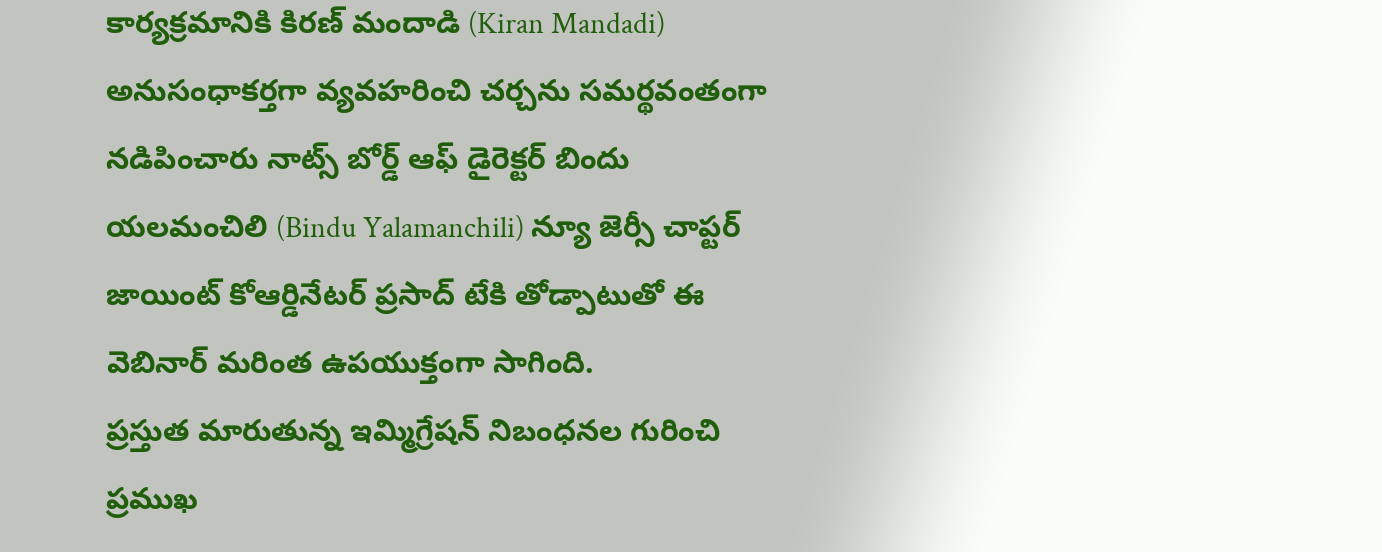కార్యక్రమానికి కిరణ్ మందాడి (Kiran Mandadi) అనుసంధాకర్తగా వ్యవహరించి చర్చను సమర్థవంతంగా నడిపించారు నాట్స్ బోర్డ్ ఆఫ్ డైరెక్టర్ బిందు యలమంచిలి (Bindu Yalamanchili) న్యూ జెర్సీ చాప్టర్ జాయింట్ కోఆర్డినేటర్ ప్రసాద్ టేకి తోడ్పాటుతో ఈ వెబినార్ మరింత ఉపయుక్తంగా సాగింది.
ప్రస్తుత మారుతున్న ఇమ్మిగ్రేషన్ నిబంధనల గురించి ప్రముఖ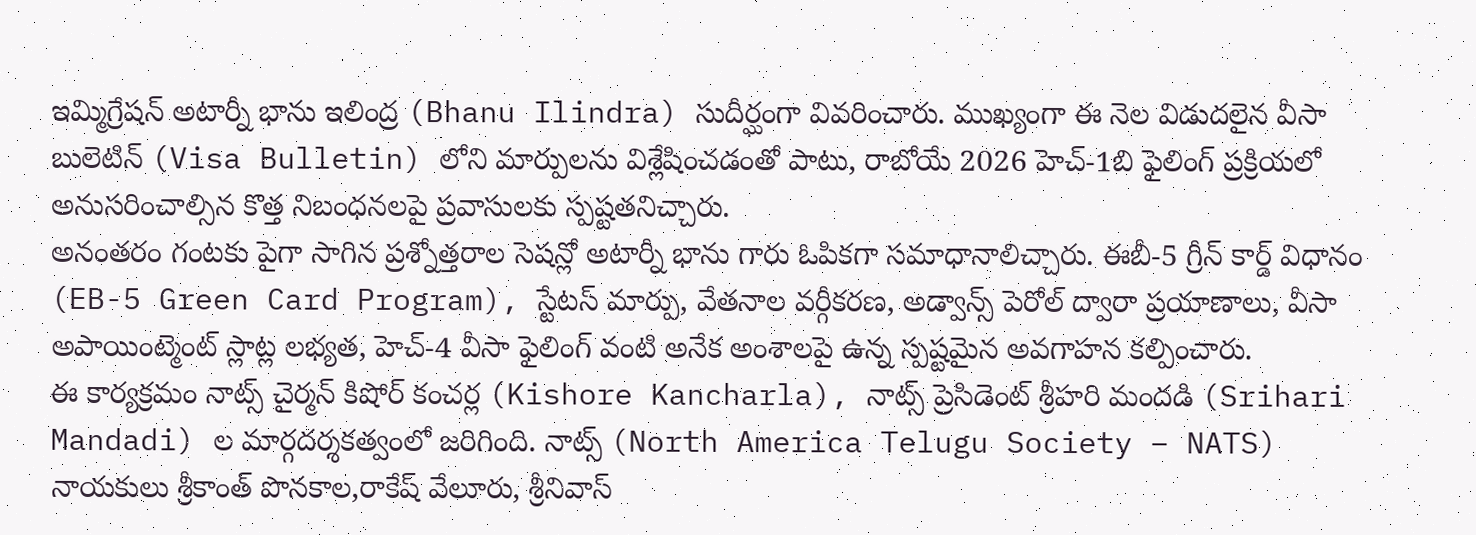ఇమ్మిగ్రేషన్ అటార్నీ భాను ఇలింద్ర (Bhanu Ilindra) సుదీర్ఘంగా వివరించారు. ముఖ్యంగా ఈ నెల విడుదలైన వీసా బులెటిన్ (Visa Bulletin) లోని మార్పులను విశ్లేషించడంతో పాటు, రాబోయే 2026 హెచ్-1బి ఫైలింగ్ ప్రక్రియలో అనుసరించాల్సిన కొత్త నిబంధనలపై ప్రవాసులకు స్పష్టతనిచ్చారు.
అనంతరం గంటకు పైగా సాగిన ప్రశ్నోత్తరాల సెషన్లో అటార్నీ భాను గారు ఓపికగా సమాధానాలిచ్చారు. ఈబీ-5 గ్రీన్ కార్డ్ విధానం (EB-5 Green Card Program), స్టేటస్ మార్పు, వేతనాల వర్గీకరణ, అడ్వాన్స్ పెరోల్ ద్వారా ప్రయాణాలు, వీసా అపాయింట్మెంట్ స్లాట్ల లభ్యత, హెచ్-4 వీసా ఫైలింగ్ వంటి అనేక అంశాలపై ఉన్న స్పష్టమైన అవగాహన కల్పించారు.
ఈ కార్యక్రమం నాట్స్ చైర్మన్ కిషోర్ కంచర్ల (Kishore Kancharla), నాట్స్ ప్రెసిడెంట్ శ్రీహరి మందడి (Srihari Mandadi) ల మార్గదర్శకత్వంలో జరిగింది. నాట్స్ (North America Telugu Society – NATS) నాయకులు శ్రీకాంత్ పొనకాల,రాకేష్ వేలూరు, శ్రీనివాస్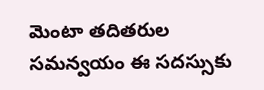మెంటా తదితరుల సమన్వయం ఈ సదస్సుకు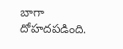బాగా దోహదపడింది.